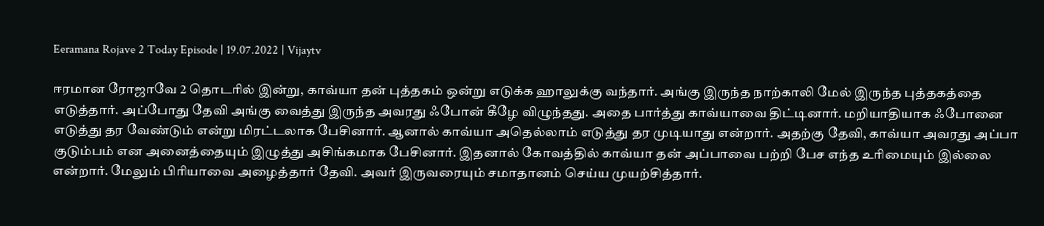Eeramana Rojave 2 Today Episode | 19.07.2022 | Vijaytv

ஈரமான ரோஜாவே 2 தொடரில் இன்று, காவ்யா தன் புத்தகம் ஒன்று எடுக்க ஹாலுக்கு வந்தார். அங்கு இருந்த நாற்காலி மேல் இருந்த புத்தகத்தை எடுத்தார். அப்போது தேவி அங்கு வைத்து இருந்த அவரது ஃபோன் கீழே விழுந்தது. அதை பார்த்து காவ்யாவை திட்டினார். மறியாதியாக ஃபோனை எடுத்து தர வேண்டும் என்று மிரட்டலாக பேசினார். ஆனால் காவ்யா அதெல்லாம் எடுத்து தர முடியாது என்றார். அதற்கு தேவி, காவ்யா அவரது அப்பா குடும்பம் என அனைத்தையும் இழுத்து அசிங்கமாக பேசினார். இதனால் கோவத்தில் காவ்யா தன் அப்பாவை பற்றி பேச எந்த உரிமையும் இல்லை என்றார். மேலும் பிரியாவை அழைத்தார் தேவி. அவர் இருவரையும் சமாதானம் செய்ய முயற்சித்தார்.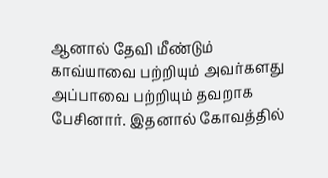ஆனால் தேவி மீண்டும் காவ்யாவை பற்றியும் அவர்களது அப்பாவை பற்றியும் தவறாக பேசினார். இதனால் கோவத்தில்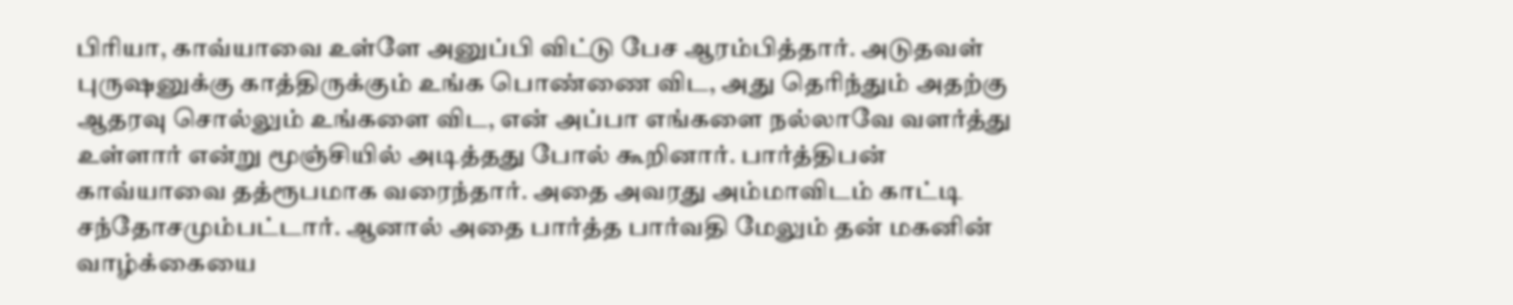பிரியா, காவ்யாவை உள்ளே அனுப்பி விட்டு பேச ஆரம்பித்தார். அடுதவள் புருஷனுக்கு காத்திருக்கும் உங்க பொண்ணை விட, அது தெரிந்தும் அதற்கு ஆதரவு சொல்லும் உங்களை விட, என் அப்பா எங்களை நல்லாவே வளர்த்து உள்ளார் என்று மூஞ்சியில் அடித்தது போல் கூறினார். பார்த்திபன் காவ்யாவை தத்ரூபமாக வரைந்தார். அதை அவரது அம்மாவிடம் காட்டி சந்தோசமும்பட்டார். ஆனால் அதை பார்த்த பார்வதி மேலும் தன் மகனின் வாழ்க்கையை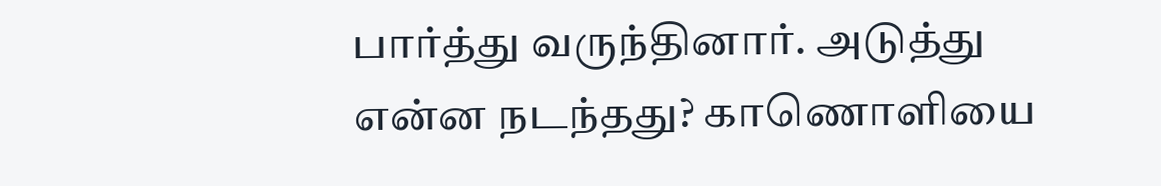பார்த்து வருந்தினார். அடுத்து என்ன நடந்தது? காணொளியை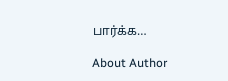பார்க்க…

About Author